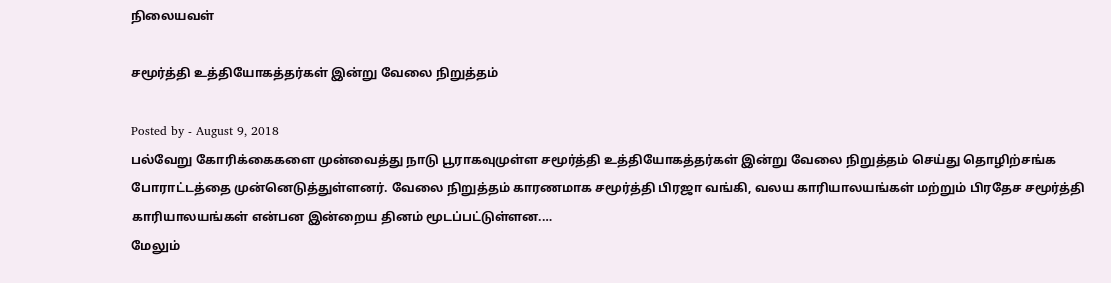நிலையவள்

சமூர்த்தி உத்தியோகத்தர்கள் இன்று வேலை நிறுத்தம்

Posted by - August 9, 2018
பல்வேறு கோரிக்கைகளை முன்வைத்து நாடு பூராகவுமுள்ள சமூர்த்தி உத்தியோகத்தர்கள் இன்று வேலை நிறுத்தம் செய்து தொழிற்சங்க போராட்டத்தை முன்னெடுத்துள்ளனர். வேலை நிறுத்தம் காரணமாக சமூர்த்தி பிரஜா வங்கி, வலய காரியாலயங்கள் மற்றும் பிரதேச சமூர்த்தி காரியாலயங்கள் என்பன இன்றைய தினம் மூடப்பட்டுள்ளன.…
மேலும்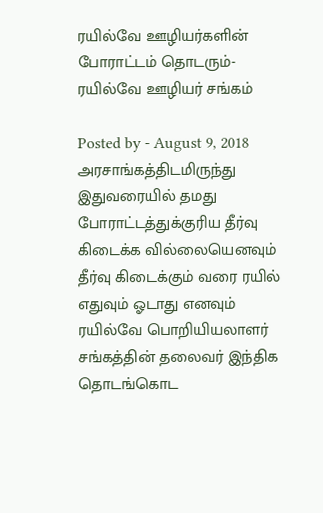ரயில்வே ஊழியர்களின் போராட்டம் தொடரும்- ரயில்வே ஊழியர் சங்கம்

Posted by - August 9, 2018
அரசாங்கத்திடமிருந்து இதுவரையில் தமது போராட்டத்துக்குரிய தீர்வு கிடைக்க வில்லையெனவும் தீர்வு கிடைக்கும் வரை ரயில் எதுவும் ஓடாது எனவும் ரயில்வே பொறியியலாளர் சங்கத்தின் தலைவர் இந்திக தொடங்கொட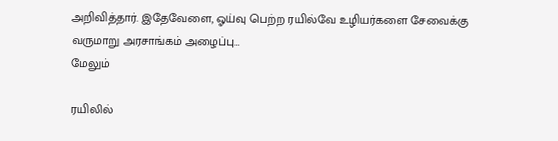அறிவித்தார். இதேவேளை, ஓய்வு பெற்ற ரயில்வே உழியர்களை சேவைக்கு வருமாறு அரசாங்கம் அழைப்பு…
மேலும்

ரயிலில்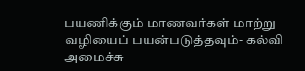பயணிக்கும் மாணவர்கள் மாற்று வழியைப் பயன்படுத்தவும்- கல்வி அமைச்சு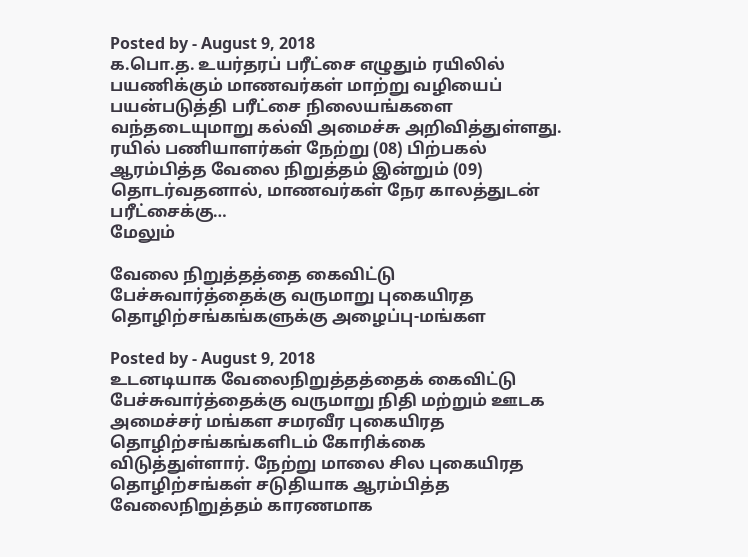Posted by - August 9, 2018
க.பொ.த. உயர்தரப் பரீட்சை எழுதும் ரயிலில் பயணிக்கும் மாணவர்கள் மாற்று வழியைப் பயன்படுத்தி பரீட்சை நிலையங்களை வந்தடையுமாறு கல்வி அமைச்சு அறிவித்துள்ளது. ரயில் பணியாளர்கள் நேற்று (08) பிற்பகல் ஆரம்பித்த வேலை நிறுத்தம் இன்றும் (09) தொடர்வதனால், மாணவர்கள் நேர காலத்துடன் பரீட்சைக்கு…
மேலும்

வேலை நிறுத்தத்தை கைவிட்டு பேச்சுவார்த்தைக்கு வருமாறு புகையிரத தொழிற்சங்கங்களுக்கு அழைப்பு-மங்கள

Posted by - August 9, 2018
உடனடியாக வேலைநிறுத்தத்தைக் கைவிட்டு பேச்சுவார்த்தைக்கு வருமாறு நிதி மற்றும் ஊடக அமைச்சர் மங்கள சமரவீர புகையிரத தொழிற்சங்கங்களிடம் கோரிக்கை விடுத்துள்ளார். நேற்று மாலை சில புகையிரத தொழிற்சங்கள் சடுதியாக ஆரம்பித்த வேலைநிறுத்தம் காரணமாக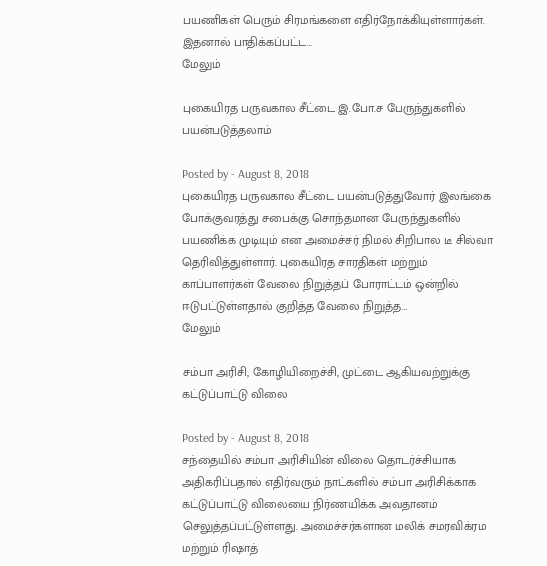பயணிகள் பெரும் சிரமங்களை எதிர்நோக்கியுள்ளார்கள். இதனால் பாதிக்கப்பட்ட…
மேலும்

புகையிரத பருவகால சீட்டை இ.போ.ச பேருந்துகளில் பயன்படுத்தலாம்

Posted by - August 8, 2018
புகையிரத பருவகால சீட்டை பயன்படுத்துவோர் இலங்கை போக்குவரத்து சபைக்கு சொந்தமான பேருந்துகளில் பயணிக்க முடியும் என அமைச்சர் நிமல் சிறிபால டீ சில்வா தெரிவித்துள்ளார். புகையிரத சாரதிகள் மற்றும் காப்பாளர்கள் வேலை நிறுத்தப் போராட்டம் ஒன்றில் ஈடுபட்டுள்ளதால் குறித்த வேலை நிறுத்த…
மேலும்

சம்பா அரிசி, கோழியிறைச்சி, முட்டை ஆகியவற்றுக்கு கட்டுப்பாட்டு விலை

Posted by - August 8, 2018
சந்தையில் சம்பா அரிசியின் விலை தொடர்ச்சியாக அதிகரிப்பதால் எதிர்வரும் நாட்களில் சம்பா அரிசிக்காக கட்டுப்பாட்டு விலையை நிர்ணயிக்க அவதானம் செலுத்தப்பட்டுள்ளது. அமைச்சர்களான மலிக் சமரவிக்ரம மற்றும் ரிஷாத்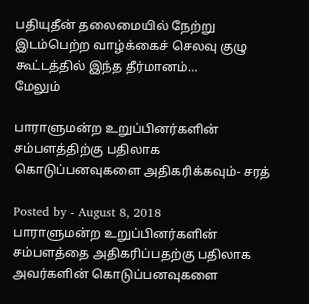பதியுதீன் தலைமையில் நேற்று இடம்பெற்ற வாழ்க்கைச் செலவு குழு கூட்டத்தில் இந்த தீர்மானம்…
மேலும்

பாராளுமன்ற உறுப்பினர்களின் சம்பளத்திற்கு பதிலாக கொடுப்பனவுகளை அதிகரிக்கவும்- சரத்

Posted by - August 8, 2018
பாராளுமன்ற உறுப்பினர்களின் சம்பளத்தை அதிகரிப்பதற்கு பதிலாக அவர்களின் கொடுப்பனவுகளை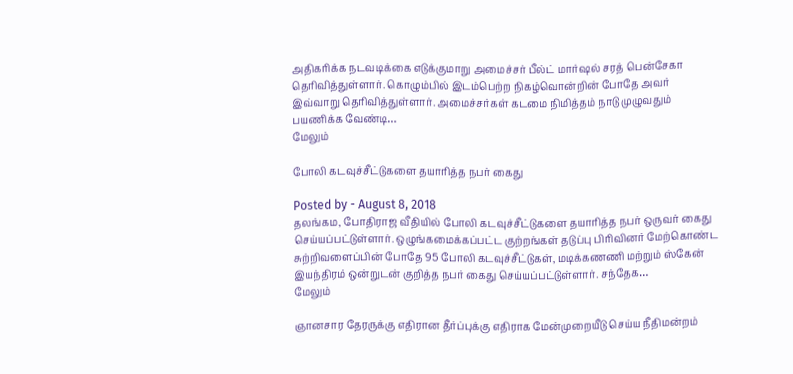அதிகரிக்க நடவடிக்கை எடுக்குமாறு அமைச்சர் பீல்ட் மார்ஷல் சரத் பென்சேகா தெரிவித்துள்ளார். கொழும்பில் இடம்பெற்ற நிகழ்வொன்றின் போதே அவர் இவ்வாறு தெரிவித்துள்ளார். அமைச்சர்கள் கடமை நிமித்தம் நாடு முழுவதும் பயணிக்க வேண்டி…
மேலும்

போலி கடவுச்சீட்டுகளை தயாரித்த நபர் கைது

Posted by - August 8, 2018
தலங்கம, போதிராஜ வீதியில் போலி கடவுச்சீட்டுகளை தயாரித்த நபர் ஒருவர் கைது செய்யப்பட்டுள்ளார். ஒழுங்கமைக்கப்பட்ட குற்றங்கள் தடுப்பு பிரிவினர் மேற்கொண்ட சுற்றிவளைப்பின் போதே 95 போலி கடவுச்சீட்டுகள், மடிக்கணணி மற்றும் ஸ்கேன் இயந்திரம் ஒன்றுடன் குறித்த நபர் கைது செய்யப்பட்டுள்ளார். சந்தேக…
மேலும்

ஞானசார தேரருக்கு எதிரான தீர்ப்புக்கு எதிராக மேன்முறையீடு செய்ய நீதிமன்றம்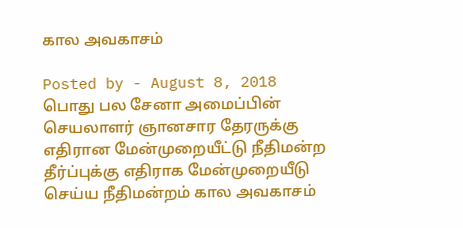கால அவகாசம்

Posted by - August 8, 2018
பொது பல சேனா அமைப்பின் செயலாளர் ஞானசார தேரருக்கு எதிரான மேன்முறையீட்டு நீதிமன்ற தீர்ப்புக்கு எதிராக மேன்முறையீடு செய்ய நீதிமன்றம் கால அவகாசம்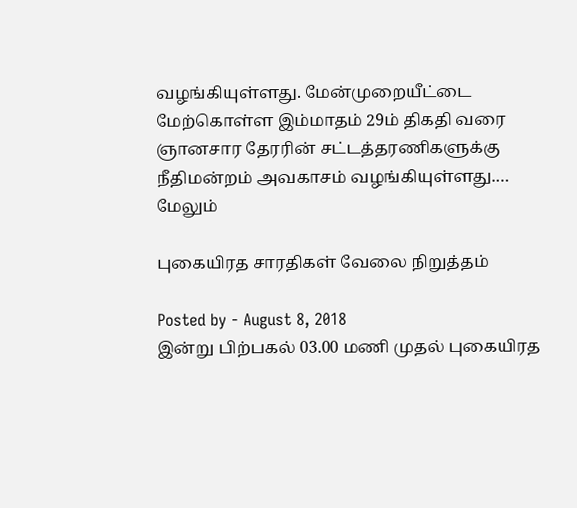வழங்கியுள்ளது. மேன்முறையீட்டை மேற்கொள்ள இம்மாதம் 29ம் திகதி வரை ஞானசார தேரரின் சட்டத்தரணிகளுக்கு நீதிமன்றம் அவகாசம் வழங்கியுள்ளது.…
மேலும்

புகையிரத சாரதிகள் வேலை நிறுத்தம்

Posted by - August 8, 2018
இன்று பிற்பகல் 03.00 மணி முதல் புகையிரத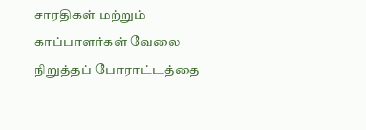சாரதிகள் மற்றும் காப்பாளர்கள் வேலை நிறுத்தப் போராட்டத்தை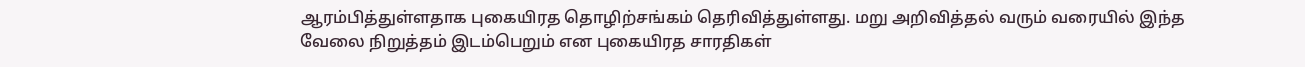ஆரம்பித்துள்ளதாக புகையிரத தொழிற்சங்கம் தெரிவித்துள்ளது. மறு அறிவித்தல் வரும் வரையில் இந்த வேலை நிறுத்தம் இடம்பெறும் என புகையிரத சாரதிகள்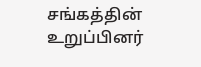சங்கத்தின் உறுப்பினர்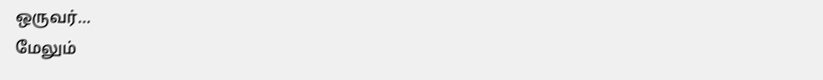ஒருவர்…
மேலும்